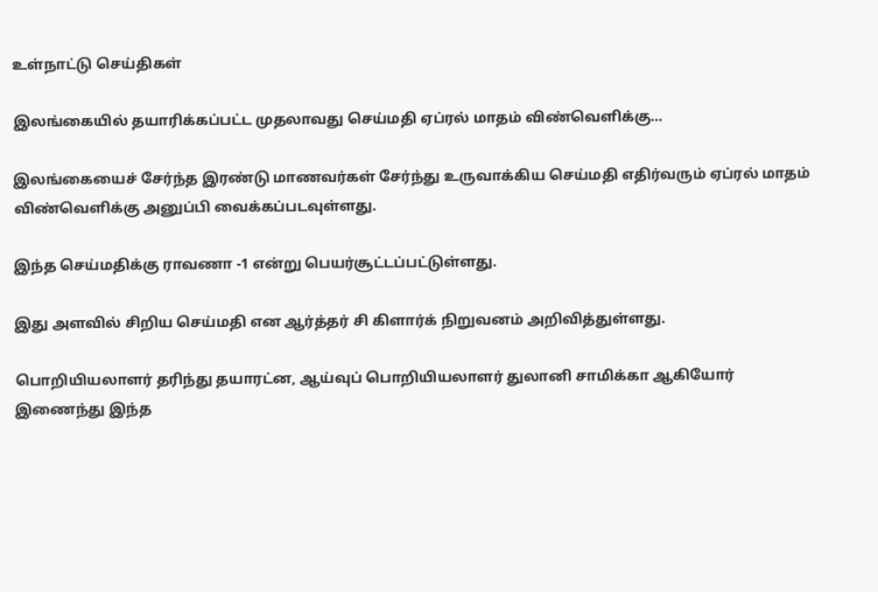உள்நாட்டு செய்திகள்

இலங்கையில் தயாரிக்கப்பட்ட முதலாவது செய்மதி ஏப்ரல் மாதம் விண்வெளிக்கு…

இலங்கையைச் சேர்ந்த இரண்டு மாணவர்கள் சேர்ந்து உருவாக்கிய செய்மதி எதிர்வரும் ஏப்ரல் மாதம் விண்வெளிக்கு அனுப்பி வைக்கப்படவுள்ளது.

இந்த செய்மதிக்கு ராவணா -1 என்று பெயர்சூட்டப்பட்டுள்ளது.

இது அளவில் சிறிய செய்மதி என ஆர்த்தர் சி கிளார்க் நிறுவனம் அறிவித்துள்ளது.

பொறியியலாளர் தரிந்து தயாரட்ன, ஆய்வுப் பொறியியலாளர் துலானி சாமிக்கா ஆகியோர் இணைந்து இந்த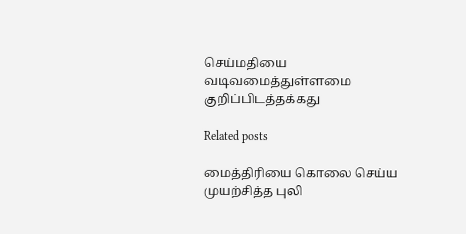செய்மதியை வடிவமைத்துள்ளமை குறிப்பிடத்தக்கது

Related posts

மைத்திரியை கொலை செய்ய முயற்சித்த புலி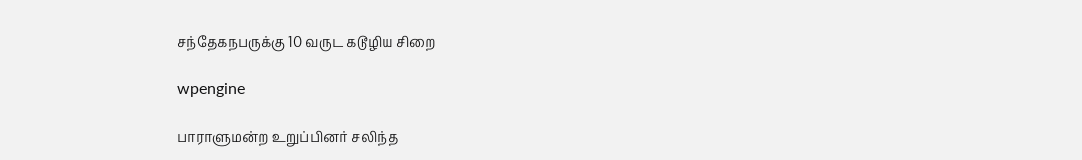சந்தேகநபருக்கு 10 வருட கடூழிய சிறை

wpengine

பாராளுமன்ற உறுப்பினர் சலிந்த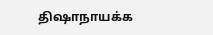திஷாநாயக்க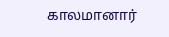காலமானார்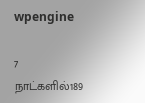wpengine

7 நாட்களில்189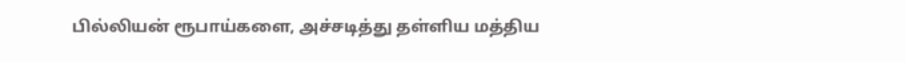பில்லியன் ரூபாய்களை, அச்சடித்து தள்ளிய மத்திய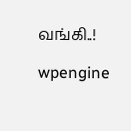வங்கி..!

wpengine